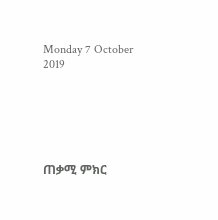Monday 7 October 2019






ጠቃሚ ምክር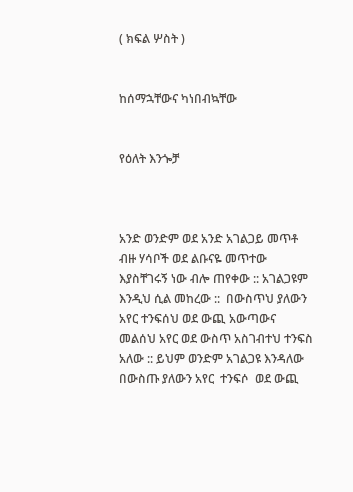( ክፍል ሦስት )


ከሰማኋቸውና ካነበብኳቸው


የዕለት እንጐቻ



አንድ ወንድም ወደ አንድ አገልጋይ መጥቶ ብዙ ሃሳቦች ወደ ልቡናዬ መጥተው እያስቸገሩኝ ነው ብሎ ጠየቀው :: አገልጋዩም እንዲህ ሲል መከረው ::  በውስጥህ ያለውን አየር ተንፍሰህ ወደ ውጪ አውጣውና  መልሰህ አየር ወደ ውስጥ አስገብተህ ተንፍስ አለው :: ይህም ወንድም አገልጋዩ እንዳለው በውስጡ ያለውን አየር  ተንፍሶ  ወደ ውጪ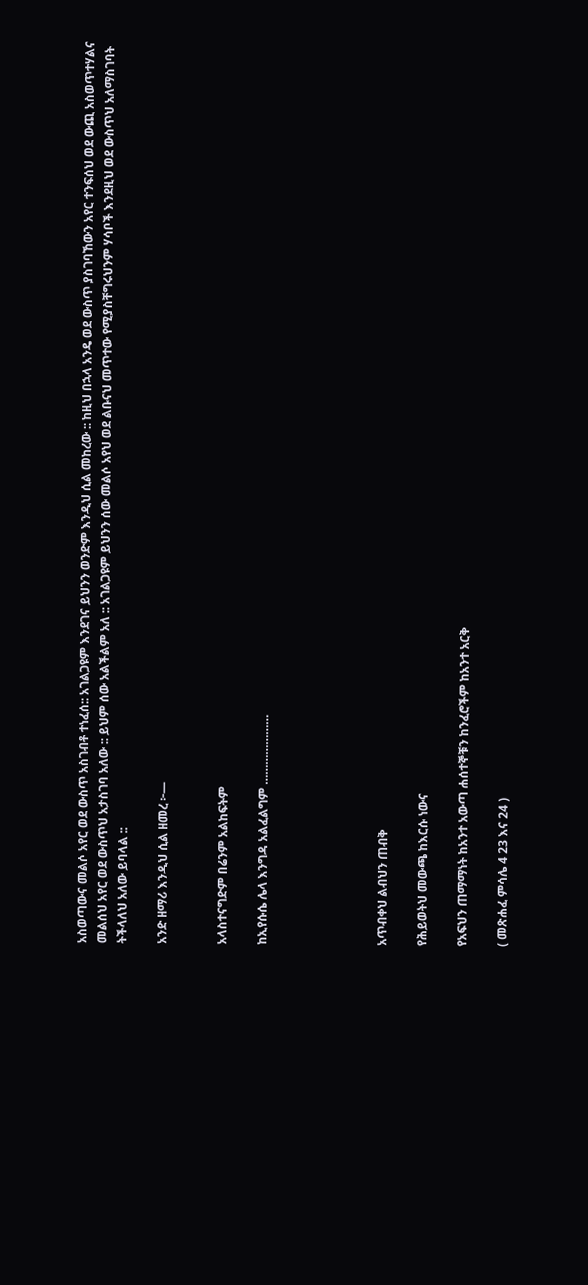አስወጣውና መልሶ አየር ወደ ውስጥ አስገብቶ ተነፈሰ:: አገልጋዩም እንደገና ይህንን ወንድም እንዲህ ሲል መከረው :: ከዚህ በኋላ አንዴ ወደ ውስጥ ያስገባኸውን አየር ተንፍሰህ ወደ ውጪ አስወጥተሃልና መልሰህ አየር ወደ ውስጥህ አታስገባ አለው :: ይህም ሰው አልችልም አለ :: አገልጋዩም ይህንን ሰው መልሶ አየህ ወደ ልቡናህ መጥተው የሚያስቸግሩህንም ሃሳቦች እንደዚህ ወደ ውስጥህ አለማስገባት ትችላለህ አለው ይባላል ::

አንድ ዘማሪ እንዲህ ሲል ዘመረ ፦—


አላስተናግድም በሬንም አልከፍትም

ከኢየሱሴ ሌላ እንግዳ አልፈልግም …………………





አጥብቀህ ልብህን ጠብቅ

የሕይወትህ መውጫ ከእርሱ ነውና

የአፍህን ጠማማነት ከአንተ አውጣ ሐሰተኞቹን ከንፈሮችም ከአንተ አርቅ

( መጽሐፈ ምሳሌ 4 23 እና 24 )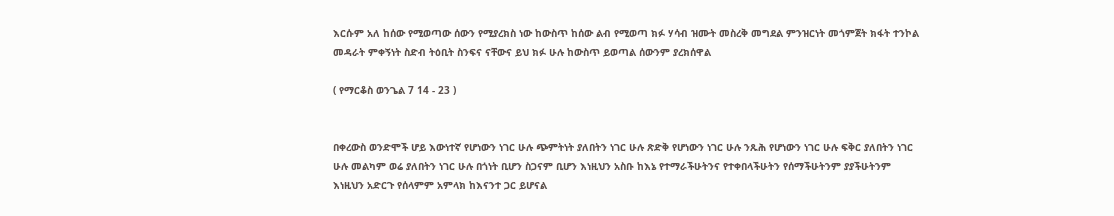እርሱም አለ ከሰው የሚወጣው ሰውን የሚያረክስ ነው ከውስጥ ከሰው ልብ የሚወጣ ክፉ ሃሳብ ዝሙት መስረቅ መግደል ምንዝርነት መጎምጀት ክፋት ተንኮል መዳራት ምቀኝነት ስድብ ትዕቢት ስንፍና ናቸውና ይህ ክፉ ሁሉ ከውስጥ ይወጣል ሰውንም ያረክሰዋል

( የማርቆስ ወንጌል 7 14 - 23 )


በቀረውስ ወንድሞች ሆይ እውነተኛ የሆነውን ነገር ሁሉ ጭምትነት ያለበትን ነገር ሁሉ ጽድቅ የሆነውን ነገር ሁሉ ንጹሕ የሆነውን ነገር ሁሉ ፍቅር ያለበትን ነገር ሁሉ መልካም ወሬ ያለበትን ነገር ሁሉ በጎነት ቢሆን ስጋናም ቢሆን እነዚህን አስቡ ከእኔ የተማራችሁትንና የተቀበላችሁትን የሰማችሁትንም ያያችሁትንም እነዚህን አድርጉ የሰላምም አምላክ ከእናንተ ጋር ይሆናል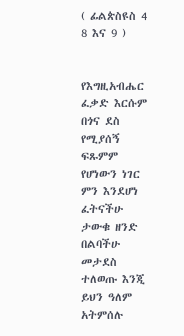( ፊልጵስዩስ 4 8 እና 9 )


የእግዚአብሔር ፈቃድ እርሱም በጎና ደስ የሚያሰኝ ፍጹምም የሆነውን ነገር ምን እንደሆነ ፈትናችሁ ታውቁ ዘንድ በልባችሁ መታደስ ተለወጡ እንጂ ይህን ዓለም አትምሰሉ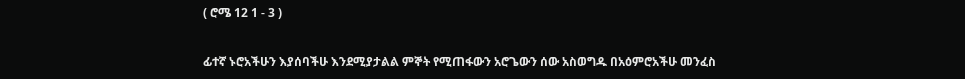( ሮሜ 12 1 - 3 )


ፊተኛ ኑሮአችሁን እያሰባችሁ እንደሚያታልል ምኞት የሚጠፋውን አሮጌውን ሰው አስወግዱ በአዕምሮአችሁ መንፈስ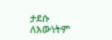ታደሱ ለእውነትም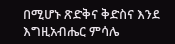በሚሆኑ ጽድቅና ቅድስና እንደ እግዚአብሔር ምሳሌ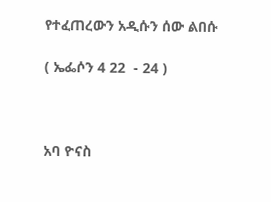የተፈጠረውን አዲሱን ሰው ልበሱ

( ኤፌሶን 4 22  - 24 )



አባ ዮናስ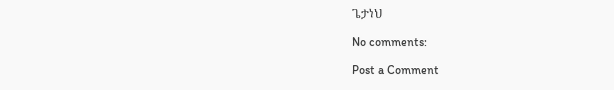ጌታነህ

No comments:

Post a Comment